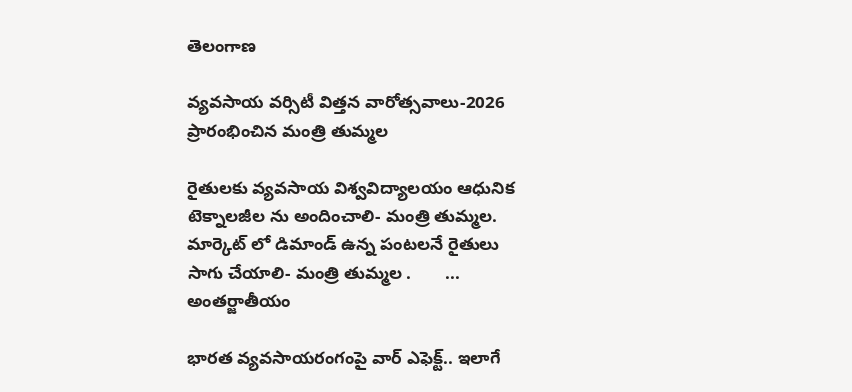తెలంగాణ

వ్యవసాయ వర్సిటీ విత్తన వారోత్సవాలు-2026 ప్రారంభించిన మంత్రి తుమ్మల

రైతులకు వ్యవసాయ విశ్వవిద్యాలయం ఆధునిక టెక్నాలజీల ను అందించాలి- మంత్రి తుమ్మల. మార్కెట్ లో డిమాండ్ ఉన్న పంటలనే రైతులు సాగు చేయాలి- మంత్రి తుమ్మల .       ...
అంతర్జాతీయం

భారత వ్యవసాయరంగంపై వార్ ఎఫెక్ట్.. ఇలాగే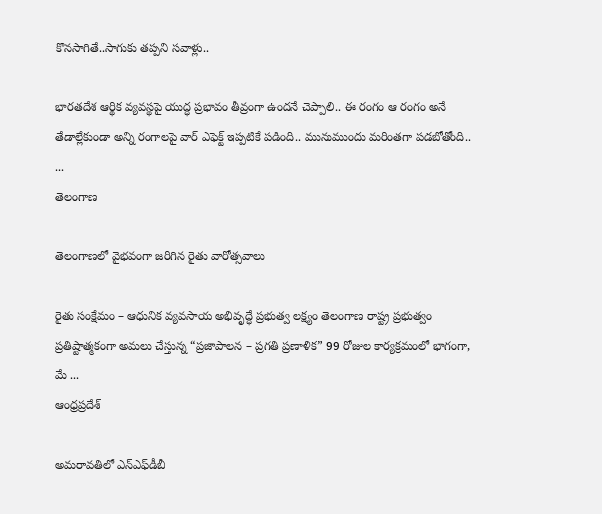కొనసాగితే..సాగుకు తప్పని సవాళ్లు..

భారతదేశ ఆర్థిక వ్యవస్థపై యుద్ధ ప్రభావం తీవ్రంగా ఉందనే చెప్పాలి.. ఈ రంగం ఆ రంగం అనే తేడాల్లేకుండా అన్ని రంగాలపై వార్ ఎఫెక్ట్ ఇప్పటికే పడింది.. మునుముందు మరింతగా పడబోతోంది.. ...
తెలంగాణ

తెలంగాణలో వైభవంగా జరిగిన రైతు వారోత్సవాలు

రైతు సంక్షేమం – ఆధునిక వ్యవసాయ అభివృద్ధే ప్రభుత్వ లక్ష్యం తెలంగాణ రాష్ట్ర ప్రభుత్వం ప్రతిష్టాత్మకంగా అమలు చేస్తున్న “ప్రజాపాలన – ప్రగతి ప్రణాళిక” 99 రోజుల కార్యక్రమంలో భాగంగా, మే ...
ఆంధ్రప్రదేశ్

అమరావతిలో ఎన్ఎఫ్‌డీబీ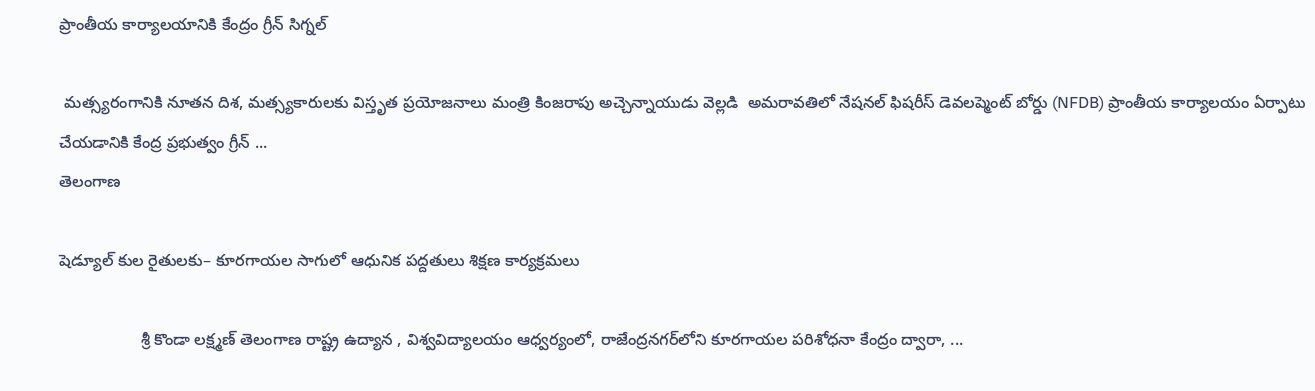ప్రాంతీయ కార్యాలయానికి కేంద్రం గ్రీన్ సిగ్నల్

 మత్స్యరంగానికి నూతన దిశ, మత్స్యకారులకు విస్తృత ప్రయోజనాలు మంత్రి కింజరాపు అచ్చెన్నాయుడు వెల్లడి  అమరావతిలో నేషనల్ ఫిషరీస్ డెవలప్మెంట్ బోర్డు (NFDB) ప్రాంతీయ కార్యాల‌యం ఏర్పాటు చేయడానికి కేంద్ర ప్ర‌భుత్వం గ్రీన్ ...
తెలంగాణ

షెడ్యూల్ కుల రైతులకు– కూరగాయల సాగులో ఆధునిక పద్దతులు శిక్షణ కార్యక్రమలు

                  శ్రీ కొండా లక్ష్మణ్ తెలంగాణ రాష్ట్ర ఉద్యాన , విశ్వవిద్యాలయం ఆధ్వర్యంలో, రాజేంద్రనగర్‌లోని కూరగాయల పరిశోధనా కేంద్రం ద్వారా, ...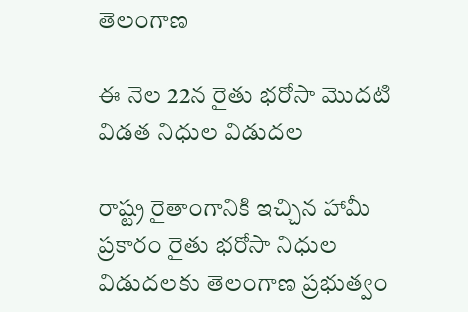తెలంగాణ

ఈ నెల 22న రైతు భరోసా మొదటి విడత నిధుల విడుదల

రాష్ట్ర రైతాంగానికి ఇచ్చిన హామీ ప్రకారం రైతు భరోసా నిధుల విడుదలకు తెలంగాణ ప్రభుత్వం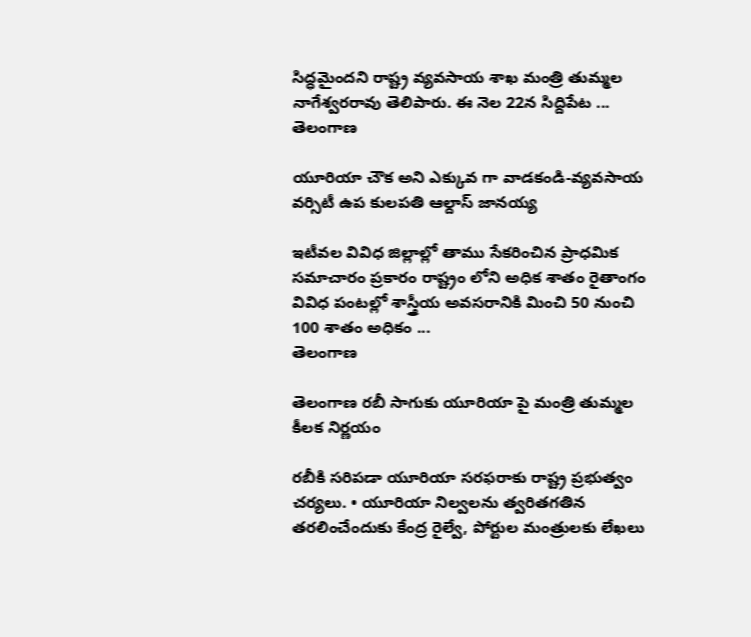సిద్ధమైందని రాష్ట్ర వ్యవసాయ శాఖ మంత్రి తుమ్మల నాగేశ్వరరావు తెలిపారు. ఈ నెల 22న సిద్దిపేట ...
తెలంగాణ

యూరియా చౌక అని ఎక్కువ గా వాడకండి-వ్యవసాయ వర్సిటీ ఉప కులపతి ఆల్దాస్ జానయ్య

ఇటీవల వివిధ జిల్లాల్లో తాము సేకరించిన ప్రాధమిక సమాచారం ప్రకారం రాష్ట్రం లోని అధిక శాతం రైతాంగం వివిధ పంటల్లో శాస్త్రీయ అవసరానికి మించి 50 నుంచి 100 శాతం అధికం ...
తెలంగాణ

తెలంగాణ రబీ సాగుకు యూరియా పై మంత్రి తుమ్మల కీలక నిర్ణయం

రబీకి సరిపడా యూరియా సరఫరాకు రాష్ట్ర ప్రభుత్వం చర్యలు. • యూరియా నిల్వలను త్వరితగతిన తరలించేందుకు కేంద్ర రైల్వే, పోర్టుల మంత్రులకు లేఖలు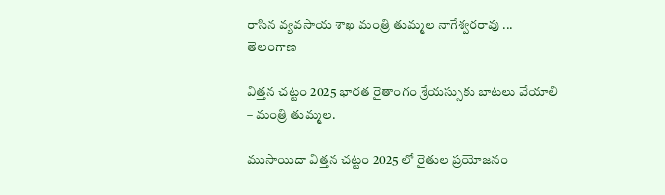రాసిన వ్యవసాయ శాఖ మంత్రి తుమ్మల నాగేశ్వరరావు ...
తెలంగాణ

విత్తన చట్టం 2025 భారత రైతాంగం శ్రేయస్సుకు బాటలు వేయాలి – మంత్రి తుమ్మల.

ముసాయిదా విత్తన చట్టం 2025 లో రైతుల ప్రయోజనం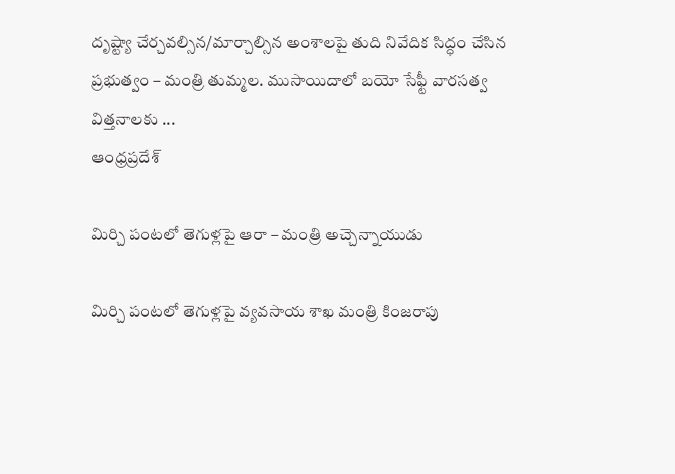దృష్ట్యా చేర్చవల్సిన/మార్చాల్సిన అంశాలపై తుది నివేదిక సిద్ధం చేసిన ప్రభుత్వం – మంత్రి తుమ్మల. ముసాయిదాలో బయో సేఫ్టీ వారసత్వ విత్తనాలకు ...
ఆంధ్రప్రదేశ్

మిర్చి పంటలో తెగుళ్లపై ఆరా – మంత్రి అచ్చెన్నాయుడు

మిర్చి పంటలో తెగుళ్లపై వ్య‌వ‌సాయ శాఖ మంత్రి కింజరాపు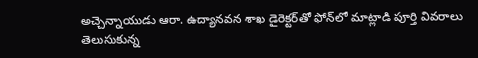అచ్చెన్నాయుడు ఆరా. ఉద్యానవన శాఖ డైరెక్టర్‌తో ఫోన్‌లో మాట్లాడి పూర్తి వివరాలు తెలుసుకున్న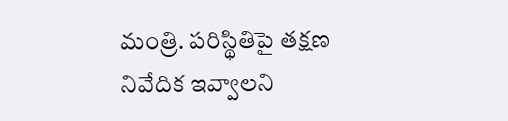మంత్రి. పరిస్థితిపై తక్షణ నివేదిక ఇవ్వాలని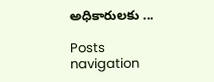అధికారులకు ...

Posts navigation